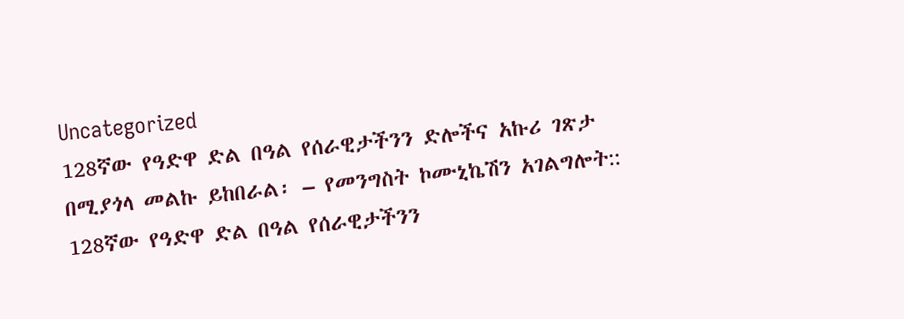Uncategorized
128ኛው የዓድዋ ድል በዓል የሰራዊታችንን ድሎችና አኩሪ ገጽታ በሚያጎላ መልኩ ይከበራል፡ – የመንግስት ኮሙኒኬሽን አገልግሎት::
128ኛው የዓድዋ ድል በዓል የሰራዊታችንን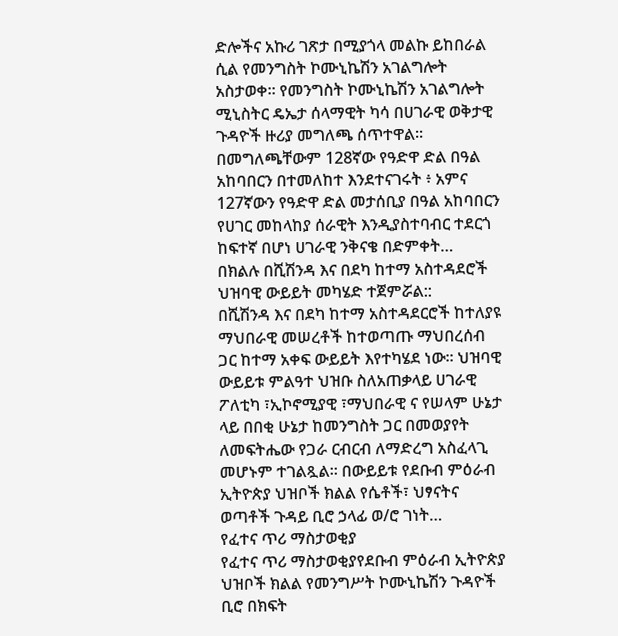ድሎችና አኩሪ ገጽታ በሚያጎላ መልኩ ይከበራል ሲል የመንግስት ኮሙኒኬሽን አገልግሎት አስታወቀ። የመንግስት ኮሙኒኬሽን አገልግሎት ሚኒስትር ዴኤታ ሰላማዊት ካሳ በሀገራዊ ወቅታዊ ጉዳዮች ዙሪያ መግለጫ ሰጥተዋል። በመግለጫቸውም 128ኛው የዓድዋ ድል በዓል አከባበርን በተመለከተ እንደተናገሩት ፥ አምና 127ኛውን የዓድዋ ድል መታሰቢያ በዓል አከባበርን የሀገር መከላከያ ሰራዊት እንዲያስተባብር ተደርጎ ከፍተኛ በሆነ ሀገራዊ ንቅናቄ በድምቀት…
በክልሉ በሺሽንዳ እና በደካ ከተማ አስተዳደሮች ህዝባዊ ውይይት መካሄድ ተጀምሯል::
በሺሽንዳ እና በደካ ከተማ አስተዳደርሮች ከተለያዩ ማህበራዊ መሠረቶች ከተወጣጡ ማህበረሰብ ጋር ከተማ አቀፍ ውይይት እየተካሄደ ነው። ህዝባዊ ውይይቱ ምልዓተ ህዝቡ ስለአጠቃላይ ሀገራዊ ፖለቲካ ፣ኢኮኖሚያዊ ፣ማህበራዊ ና የሠላም ሁኔታ ላይ በበቂ ሁኔታ ከመንግስት ጋር በመወያየት ለመፍትሔው የጋራ ርብርብ ለማድረግ አስፈላጊ መሆኑም ተገልጿል። በውይይቱ የደቡብ ምዕራብ ኢትዮጵያ ህዝቦች ክልል የሴቶች፣ ህፃናትና ወጣቶች ጉዳይ ቢሮ ኃላፊ ወ/ሮ ገነት…
የፈተና ጥሪ ማስታወቂያ
የፈተና ጥሪ ማስታወቂያየደቡብ ምዕራብ ኢትዮጵያ ህዝቦች ክልል የመንግሥት ኮሙኒኬሽን ጉዳዮች ቢሮ በክፍት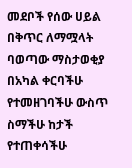መደቦች የሰው ሀይል በቅጥር ለማሟላት ባወጣው ማስታወቂያ በአካል ቀርባችሁ የተመዘገባችሁ ውስጥ ስማችሁ ከታች የተጠቀሳችሁ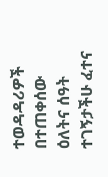ተወዳዳሪዎች በተጠቀሰው ዕለትና ሰዓት ተገኝታችሁ ፈተና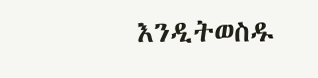እንዲትወስዱ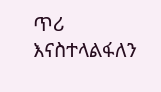ጥሪ እናስተላልፋለን